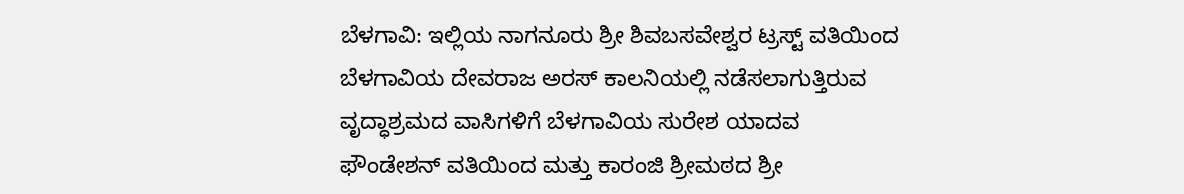ಬೆಳಗಾವಿ: ಇಲ್ಲಿಯ ನಾಗನೂರು ಶ್ರೀ ಶಿವಬಸವೇಶ್ವರ ಟ್ರಸ್ಟ್ ವತಿಯಿಂದ ಬೆಳಗಾವಿಯ ದೇವರಾಜ ಅರಸ್ ಕಾಲನಿಯಲ್ಲಿ ನಡೆಸಲಾಗುತ್ತಿರುವ ವೃದ್ಧಾಶ್ರಮದ ವಾಸಿಗಳಿಗೆ ಬೆಳಗಾವಿಯ ಸುರೇಶ ಯಾದವ ಫೌಂಡೇಶನ್ ವತಿಯಿಂದ ಮತ್ತು ಕಾರಂಜಿ ಶ್ರೀಮಠದ ಶ್ರೀ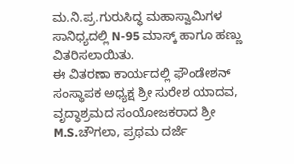ಮ.ನಿ.ಪ್ರ.ಗುರುಸಿದ್ಧ ಮಹಾಸ್ವಾಮಿಗಳ ಸಾನಿಧ್ಯದಲ್ಲಿ N-95 ಮಾಸ್ಕ್ ಹಾಗೂ ಹಣ್ಣು ವಿತರಿಸಲಾಯಿತು.
ಈ ವಿತರಣಾ ಕಾರ್ಯದಲ್ಲಿ ಫೌಂಡೇಶನ್ ಸಂಸ್ಥಾಪಕ ಅಧ್ಯಕ್ಷ ಶ್ರೀ ಸುರೇಶ ಯಾದವ, ವೃದ್ಧಾಶ್ರಮದ ಸಂಯೋಜಕರಾದ ಶ್ರೀ M.S.ಚೌಗಲಾ, ಪ್ರಥಮ ದರ್ಜೆ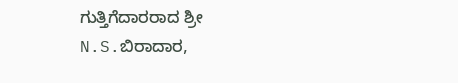ಗುತ್ತಿಗೆದಾರರಾದ ಶ್ರೀ N.S.ಬಿರಾದಾರ,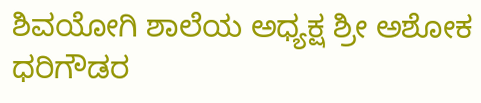ಶಿವಯೋಗಿ ಶಾಲೆಯ ಅಧ್ಯಕ್ಷ ಶ್ರೀ ಅಶೋಕ ಧರಿಗೌಡರ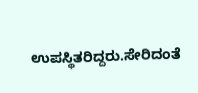ಉಪಸ್ಥಿತರಿದ್ದರು.ಸೇರಿದಂತೆ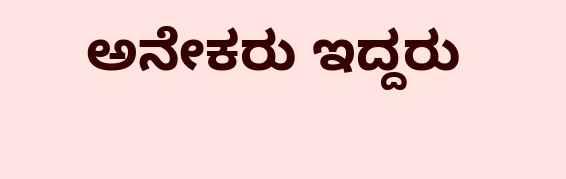ಅನೇಕರು ಇದ್ದರು